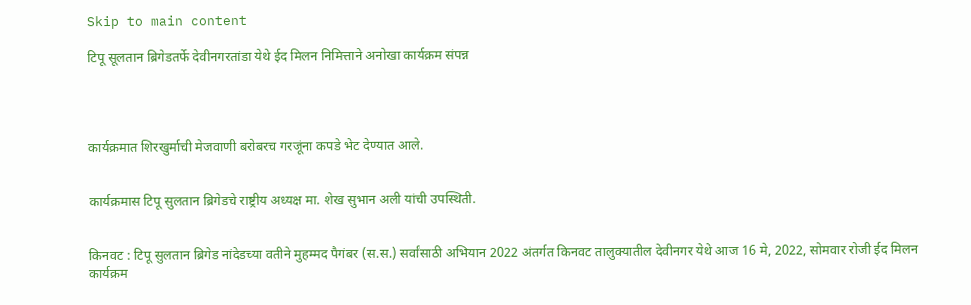Skip to main content

टिपू सूलतान ब्रिगेडतर्फे देवीनगरतांडा येथे ईद मिलन निमित्ताने अनोखा कार्यक्रम संपन्न




कार्यक्रमात शिरखुर्माची मेजवाणी बरोबरच गरजूंना कपडे भेट देण्यात आले.


कार्यक्रमास टिपू सुलतान ब्रिगेडचे राष्ट्रीय अध्यक्ष मा. शेख सुभान अली यांची उपस्थिती.


किनवट : टिपू सुलतान ब्रिगेड नांदेडच्या वतीने मुहम्मद पैगंबर (स.स.) सर्वांसाठी अभियान 2022 अंतर्गत किनवट तालुक्यातील देवीनगर येथे आज 16 मे, 2022, सोमवार रोजी ईद मिलन कार्यक्रम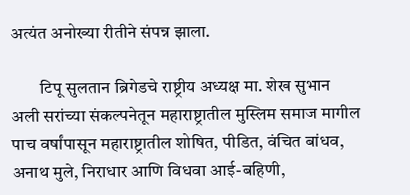अत्यंत अनोख्या रीतीने संपन्न झाला.

        टिपू सुलतान ब्रिगेडचे राष्ट्रीय अध्यक्ष मा. शेख सुभान अली सरांच्या संकल्पनेतून महाराष्ट्रातील मुस्लिम समाज मागील पाच वर्षांपासून महाराष्ट्रातील शोषित, पीडित, वंचित बांधव, अनाथ मुले, निराधार आणि विधवा आई-बहिणी,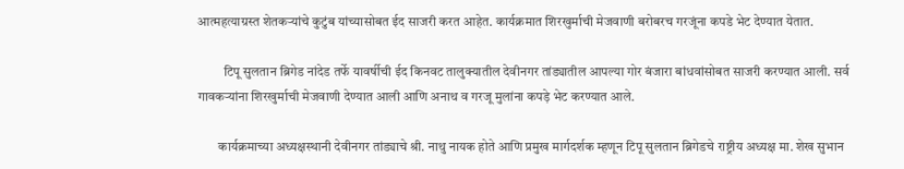आत्महत्याग्रस्त शेतकऱ्यांचे कुटुंब यांच्यासोबत ईद साजरी करत आहेत. कार्यक्रमात शिरखुर्माची मेजवाणी बरोबरच गरजूंना कपडे भेट देण्यात येतात.

          टिपू सुलतान ब्रिगेड नांदेड तर्फे यावर्षीची ईद किनवट तालुक्यातील देवीनगर तांड्यातील आपल्या गोर बंजारा बांधवांसोबत साजरी करण्यात आली. सर्व गावकऱ्यांना शिरखुर्माची मेजवाणी देण्यात आली आणि अनाथ व गरजू मुलांना कपड़े भेट करण्यात आले.

        कार्यक्रमाच्या अध्यक्षस्थानी देवीनगर तांड्याचे श्री. नाथु नायक होते आणि प्रमुख मार्गदर्शक म्हणून टिपू सुलतान ब्रिगेडचे राष्ट्रीय अध्यक्ष मा. शेख सुभान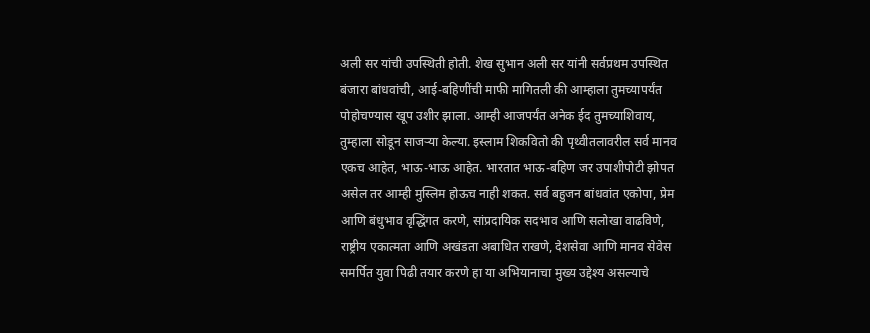अली सर यांची उपस्थिती होती. शेख सुभान अली सर यांनी सर्वप्रथम उपस्थित बंजारा बांधवांची, आई-बहिणींची माफी मागितली की आम्हाला तुमच्यापर्यंत पोहोचण्यास खूप उशीर झाला. आम्ही आजपर्यंत अनेक ईद तुमच्याशिवाय, तुम्हाला सोडून साजऱ्या केल्या. इस्लाम शिकवितो की पृथ्वीतलावरील सर्व मानव एकच आहेत, भाऊ-भाऊ आहेत. भारतात भाऊ-बहिण जर उपाशीपोटी झोपत असेल तर आम्ही मुस्लिम होऊच नाही शकत. सर्व बहुजन बांधवांत एकोपा, प्रेम आणि बंधुभाव वृद्धिंगत करणे, सांप्रदायिक सदभाव आणि सलोखा वाढविणे, राष्ट्रीय एकात्मता आणि अखंडता अबाधित राखणे, देशसेवा आणि मानव सेवेस समर्पित युवा पिढी तयार करणे हा या अभियानाचा मुख्य उद्देश्य असल्याचे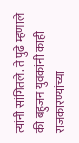त्यांनी सांगितले. ते पुढे म्हणाले की बहुजन युवकांनी काही  राजकारण्यांच्या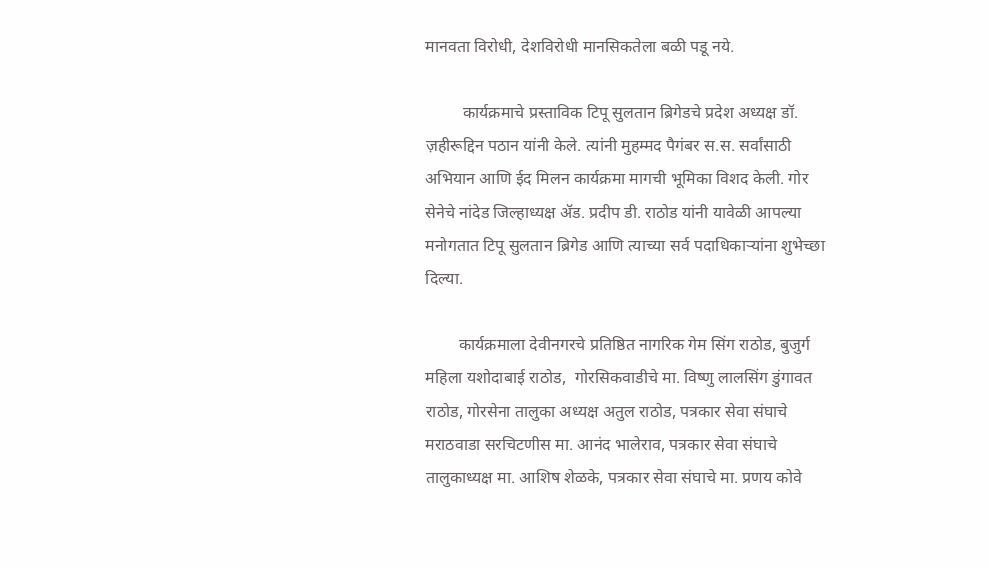मानवता विरोधी, देशविरोधी मानसिकतेला बळी पडू नये.

         कार्यक्रमाचे प्रस्ताविक टिपू सुलतान ब्रिगेडचे प्रदेश अध्यक्ष डॉ. ज़हीरूद्दिन पठान यांनी केले. त्यांनी मुहम्मद पैगंबर स.स. सर्वांसाठी अभियान आणि ईद मिलन कार्यक्रमा मागची भूमिका विशद केली. गोर सेनेचे नांदेड जिल्हाध्यक्ष ॲड. प्रदीप डी. राठोड यांनी यावेळी आपल्या मनोगतात टिपू सुलतान ब्रिगेड आणि त्याच्या सर्व पदाधिकाऱ्यांना शुभेच्छा दिल्या.

        कार्यक्रमाला देवीनगरचे प्रतिष्ठित नागरिक गेम सिंग राठोड, बुजुर्ग महिला यशोदाबाई राठोड,  गोरसिकवाडीचे मा. विष्णु लालसिंग डुंगावत राठोड, गोरसेना तालुका अध्यक्ष अतुल राठोड, पत्रकार सेवा संघाचे मराठवाडा सरचिटणीस मा. आनंद भालेराव, पत्रकार सेवा संघाचे तालुकाध्यक्ष मा. आशिष शेळके, पत्रकार सेवा संघाचे मा. प्रणय कोवे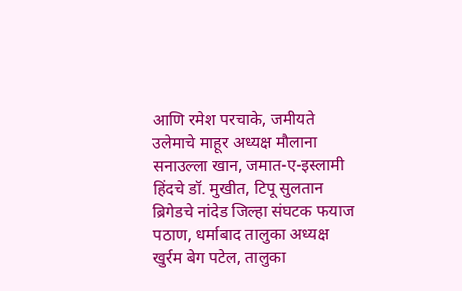आणि रमेश परचाके, जमीयते उलेमाचे माहूर अध्यक्ष मौलाना सनाउल्ला खान, जमात-ए-इस्लामी हिंदचे डॉ. मुखीत, टिपू सुलतान ब्रिगेडचे नांदेड जिल्हा संघटक फयाज पठाण, धर्माबाद तालुका अध्यक्ष खुर्रम बेग पटेल, तालुका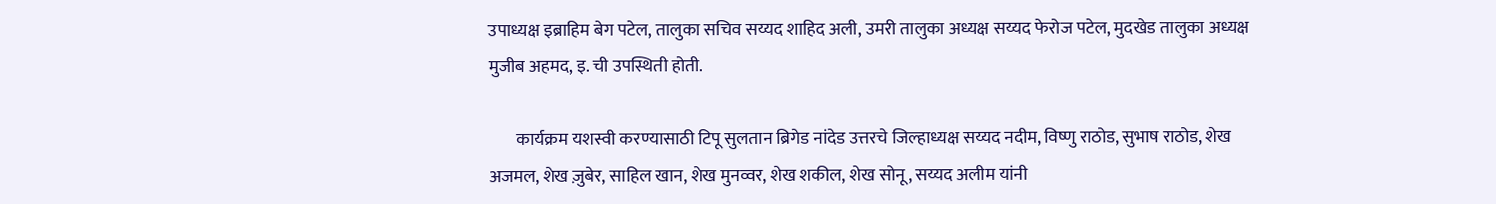उपाध्यक्ष इब्राहिम बेग पटेल, तालुका सचिव सय्यद शाहिद अली, उमरी तालुका अध्यक्ष सय्यद फेरोज पटेल, मुदखेड तालुका अध्यक्ष मुजीब अहमद, इ. ची उपस्थिती होती.

        कार्यक्रम यशस्वी करण्यासाठी टिपू सुलतान ब्रिगेड नांदेड उत्तरचे जिल्हाध्यक्ष सय्यद नदीम, विष्णु राठोड, सुभाष राठोड, शेख अजमल, शेख ज़ुबेर, साहिल खान, शेख मुनव्वर, शेख शकील, शेख सोनू, सय्यद अलीम यांनी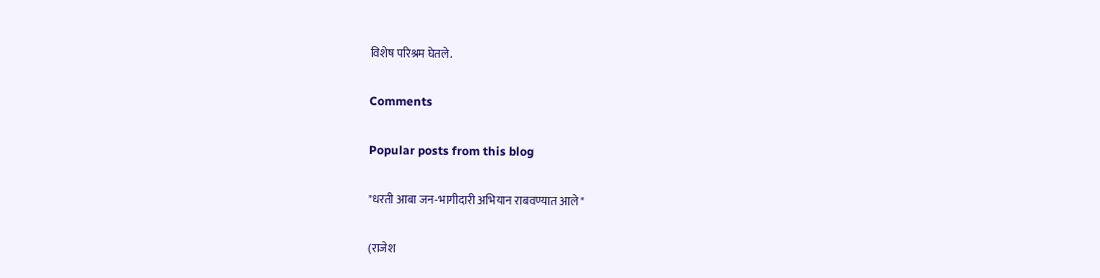विशेष परिश्रम घेतले.

Comments

Popular posts from this blog

"धरती आबा जन-भागीदारी अभियान राबवण्यात आले"

(राजेश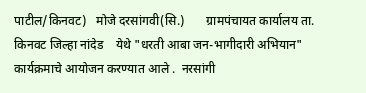पाटील/किनवट)   मोजे दरसांगवी(सि.)       ग्रामपंचायत कार्यालय ता. किनवट जिल्हा नांदेड    येथे "धरती आबा जन-भागीदारी अभियान"  कार्यक्रमाचे आयोजन करण्यात आले .  नरसांगी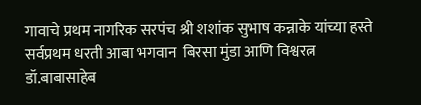गावाचे प्रथम नागरिक सरपंच श्री शशांक सुभाष कन्नाके यांच्या हस्ते सर्वप्रथम धरती आबा भगवान  बिरसा मुंडा आणि विश्वरत्न डॉ.बाबासाहेब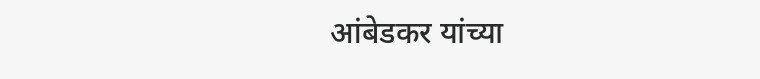आंबेडकर यांच्या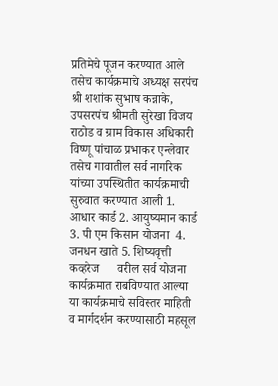प्रतिमेचे पूजन करण्यात आले    तसेच कार्यक्रमाचे अध्यक्ष सरपंच श्री शशांक सुभाष कन्नाके, उपसरपंच श्रीमती सुरेखा विजय राठोड व ग्राम विकास अधिकारी विष्णू पांचाळ प्रभाकर एन्लेवार तसेच गावातील सर्व नागरिक यांच्या उपस्थितीत कार्यक्रमाची सुरुवात करण्यात आली 1. आधार कार्ड 2. आयुष्यमान कार्ड  3. पी एम किसान योजना  4. जनधन खाते 5. शिष्यवृत्ती कव्हरेज      वरील सर्व योजना कार्यक्रमात राबविण्यात आल्या    या कार्यक्रमाचे सविस्तर माहिती व मार्गदर्शन करण्यासाठी महसूल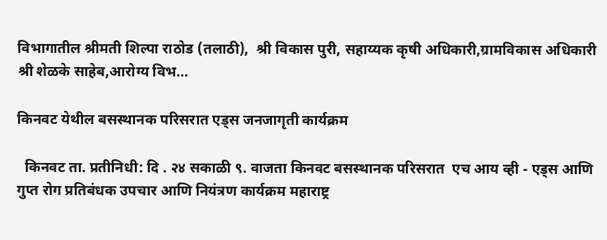विभागातील श्रीमती शिल्पा राठोड (तलाठी),  श्री विकास पुरी, सहाय्यक कृषी अधिकारी,ग्रामविकास अधिकारी श्री शेळके साहेब,आरोग्य विभ...

किनवट येथील बसस्थानक परिसरात एड्स जनजागृती कार्यक्रम

  किनवट ता. प्रतीनिधी: दि . २४ सकाळी ९. वाजता किनवट बसस्थानक परिसरात  एच आय व्ही - एड्स आणि गुप्त रोग प्रतिबंधक उपचार आणि नियंत्रण कार्यक्रम महाराष्ट्र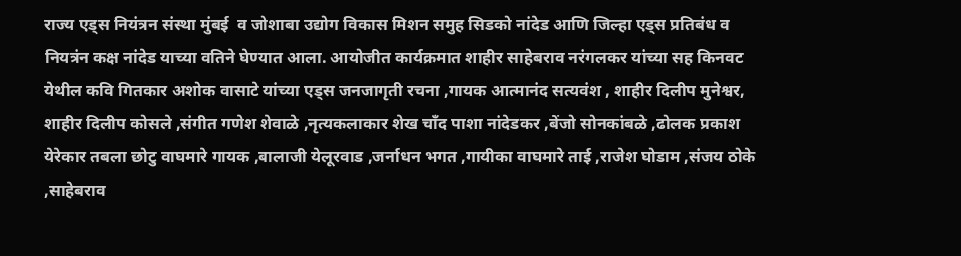राज्य एड्स नियंत्रन संस्था मुंबई  व जोशाबा उद्योग विकास मिशन समुह सिडको नांदेड आणि जिल्हा एड्स प्रतिबंध व नियत्रंन कक्ष नांदेड याच्या वतिने घेण्यात आला. आयोजीत कार्यक्रमात शाहीर साहेबराव नरंगलकर यांच्या सह किनवट येथील कवि गितकार अशोक वासाटे यांच्या एड्स जनजागृती रचना ,गायक आत्मानंद सत्यवंश , शाहीर दिलीप मुनेश्वर, शाहीर दिलीप कोसले ,संगीत गणेश शेवाळे ,नृत्यकलाकार शेख चाँद पाशा नांदेडकर ,बेंजो सोनकांबळे ,ढोलक प्रकाश येरेकार तबला छोटु वाघमारे गायक ,बालाजी येलूरवाड ,जर्नाधन भगत ,गायीका वाघमारे ताई ,राजेश घोडाम ,संजय ठोके ,साहेबराव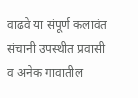वाढवे या संपूर्ण कलावंत संचानी उपस्थीत प्रवासी व अनेक गावातील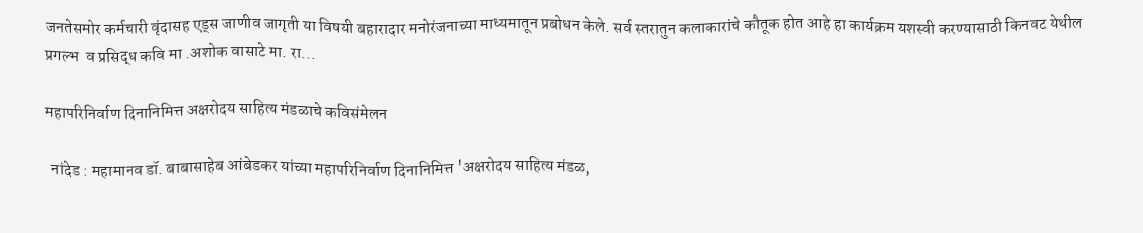जनतेसमोर कर्मचारी वृंदासह एड्स जाणीव जागृती या विषयी बहारादार मनोरंजनाच्या माध्यमातून प्रबोधन केले. सर्व स्तरातुन कलाकारांचे कौतूक होत आहे हा कार्यक्रम यशस्वी करण्यासाठी किनवट येथील  प्रगल्भ  व प्रसिद्ध कवि मा .अशोक वासाटे मा. रा...

महापरिनिर्वाण दिनानिमित्त अक्षरोदय साहित्य मंडळाचे कविसंमेलन

  नांदेड : महामानव डॉ. बाबासाहेब आंबेडकर यांच्या महापरिनिर्वाण दिनानिमित्त 'अक्षरोदय साहित्य मंडळ,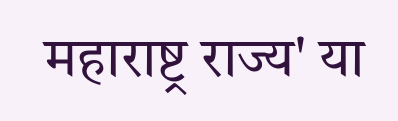महाराष्ट्र राज्य' या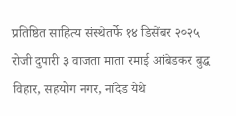प्रतिष्ठित साहित्य संस्थेतर्फे १४ डिसेंबर २०२५ रोजी दुपारी ३ वाजता माता रमाई आंबेडकर बुद्ध विहार, सहयोग नगर, नांदेड येथे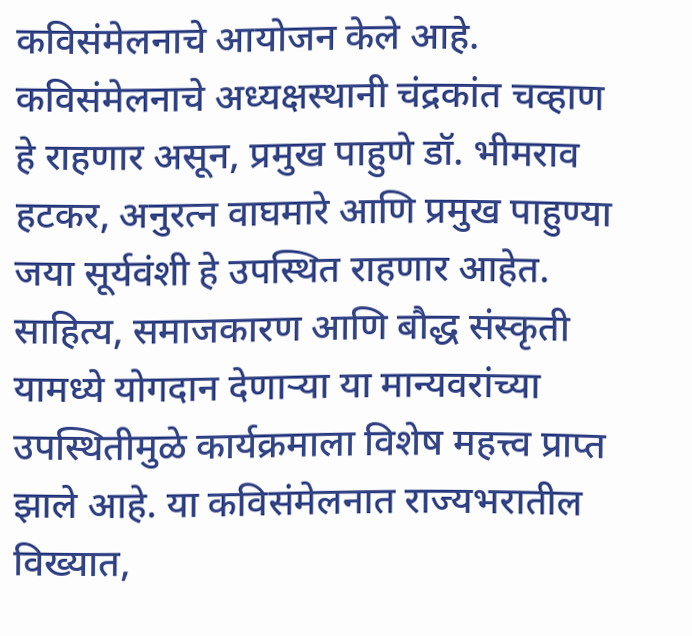कविसंमेलनाचे आयोजन केले आहे. कविसंमेलनाचे अध्यक्षस्थानी चंद्रकांत चव्हाण हे राहणार असून, प्रमुख पाहुणे डॉ. भीमराव हटकर, अनुरत्न वाघमारे आणि प्रमुख पाहुण्या जया सूर्यवंशी हे उपस्थित राहणार आहेत. साहित्य, समाजकारण आणि बौद्ध संस्कृती यामध्ये योगदान देणाऱ्या या मान्यवरांच्या उपस्थितीमुळे कार्यक्रमाला विशेष महत्त्व प्राप्त झाले आहे. या कविसंमेलनात राज्यभरातील विख्यात,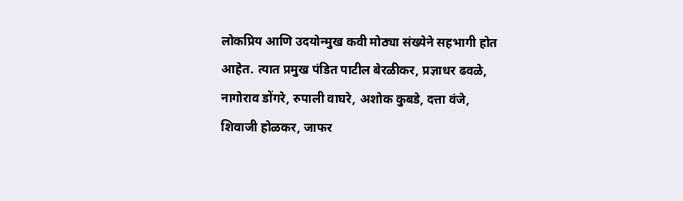लोकप्रिय आणि उदयोन्मुख कवी मोठ्या संख्येने सहभागी होत आहेत. त्यात प्रमुख पंडित पाटील बेरळीकर, प्रज्ञाधर ढवळे, नागोराव डोंगरे, रुपाली वाघरे, अशोक कुबडे, दत्ता वंजे, शिवाजी होळकर, जाफर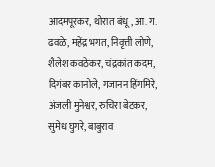आदमपूरकर, थोरात बंधू, आ. ग. ढवळे, महेंद्र भगत, निवृत्ती लोणे, शैलेश कवठेकर, चंद्रकांत कदम, दिगंबर कानोले, गजानन हिंगमिरे, अंजली मुनेश्वर, रुचिरा बेटकर, सुमेध घुगरे, बाबुराव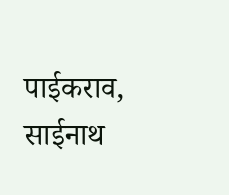पाईकराव, साईनाथ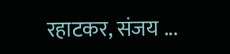रहाटकर, संजय ...